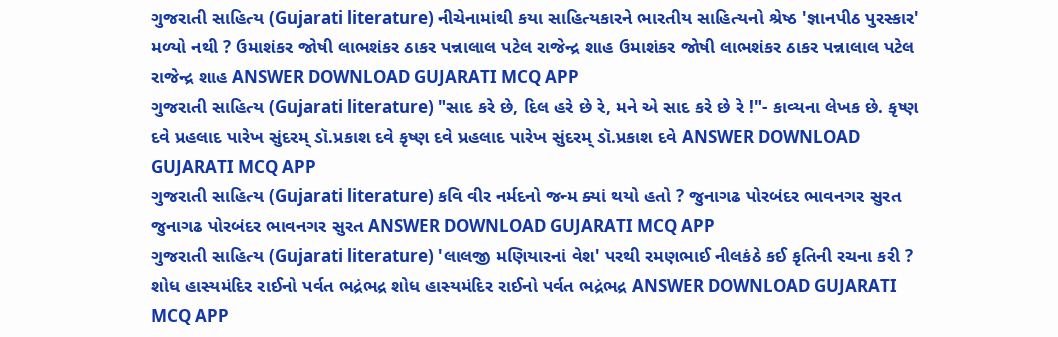ગુજરાતી સાહિત્ય (Gujarati literature) નીચેનામાંથી કયા સાહિત્યકારને ભારતીય સાહિત્યનો શ્રેષ્ઠ 'જ્ઞાનપીઠ પુરસ્કાર' મળ્યો નથી ? ઉમાશંકર જોષી લાભશંકર ઠાકર પન્નાલાલ પટેલ રાજેન્દ્ર શાહ ઉમાશંકર જોષી લાભશંકર ઠાકર પન્નાલાલ પટેલ રાજેન્દ્ર શાહ ANSWER DOWNLOAD GUJARATI MCQ APP
ગુજરાતી સાહિત્ય (Gujarati literature) "સાદ કરે છે, દિલ હરે છે રે, મને એ સાદ કરે છે રે !"- કાવ્યના લેખક છે. કૃષ્ણ દવે પ્રહલાદ પારેખ સુંદરમ્ ડૉ.પ્રકાશ દવે કૃષ્ણ દવે પ્રહલાદ પારેખ સુંદરમ્ ડૉ.પ્રકાશ દવે ANSWER DOWNLOAD GUJARATI MCQ APP
ગુજરાતી સાહિત્ય (Gujarati literature) કવિ વીર નર્મદનો જન્મ ક્યાં થયો હતો ? જુનાગઢ પોરબંદર ભાવનગર સુરત જુનાગઢ પોરબંદર ભાવનગર સુરત ANSWER DOWNLOAD GUJARATI MCQ APP
ગુજરાતી સાહિત્ય (Gujarati literature) 'લાલજી મણિયારનાં વેશ' પરથી રમણભાઈ નીલકંઠે કઈ કૃતિની રચના કરી ? શોધ હાસ્યમંદિર રાઈનો પર્વત ભદ્રંભદ્ર શોધ હાસ્યમંદિર રાઈનો પર્વત ભદ્રંભદ્ર ANSWER DOWNLOAD GUJARATI MCQ APP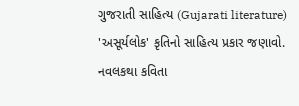ગુજરાતી સાહિત્ય (Gujarati literature) 'અસૂર્યલોક' કૃતિનો સાહિત્ય પ્રકાર જણાવો. નવલકથા કવિતા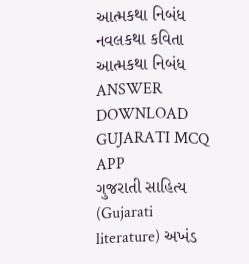આત્મકથા નિબંધ નવલકથા કવિતા આત્મકથા નિબંધ ANSWER DOWNLOAD GUJARATI MCQ APP
ગુજરાતી સાહિત્ય (Gujarati literature) અખંડ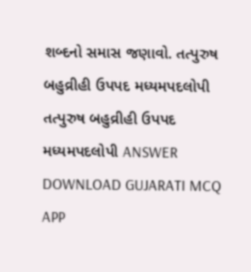શબ્દનો સમાસ જણાવો. તત્પુરુષ બહુવ્રીહી ઉપપદ મધ્યમપદલોપી તત્પુરુષ બહુવ્રીહી ઉપપદ મધ્યમપદલોપી ANSWER DOWNLOAD GUJARATI MCQ APP